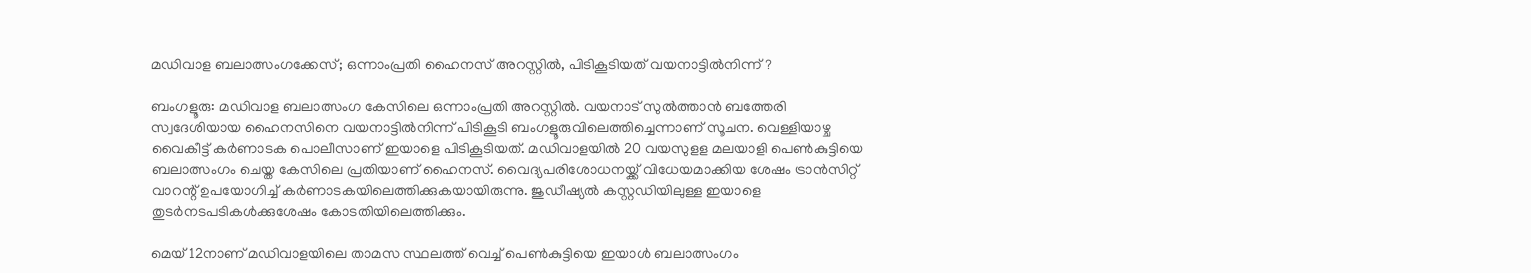മഡിവാള ബലാത്സംഗക്കേസ്; ഒന്നാംപ്രതി ഹൈനസ് അറസ്റ്റില്‍, പിടികൂടിയത് വയനാട്ടില്‍നിന്ന് ?

ബംഗളൂരു: മഡിവാള ബലാത്സംഗ കേസിലെ ഒന്നാംപ്രതി അറസ്റ്റില്‍. വയനാട് സുല്‍ത്താന്‍ ബത്തേരി സ്വദേശിയായ ഹൈനസിനെ വയനാട്ടില്‍നിന്ന് പിടികൂടി ബംഗളൂരുവിലെത്തിച്ചെന്നാണ് സൂചന. വെള്ളിയാഴ്ച വൈകീട്ട് കര്‍ണാടക പൊലീസാണ് ഇയാളെ പിടികൂടിയത്. മഡിവാളയില്‍ 20 വയസുളള മലയാളി പെണ്‍കുട്ടിയെ ബലാത്സംഗം ചെയ്ത കേസിലെ പ്രതിയാണ് ഹൈനസ്. വൈദ്യപരിശോധനയ്ക്ക് വിധേയമാക്കിയ ശേഷം ട്രാന്‍സിറ്റ് വാറന്റ് ഉപയോഗിച്ച് കര്‍ണാടകയിലെത്തിക്കുകയായിരുന്നു. ജുഡീഷ്യല്‍ കസ്റ്റഡിയിലുള്ള ഇയാളെ തുടര്‍നടപടികള്‍ക്കുശേഷം കോടതിയിലെത്തിക്കും.

മെയ് 12നാണ് മഡിവാളയിലെ താമസ സ്ഥലത്ത് വെച്ച് പെണ്‍കുട്ടിയെ ഇയാള്‍ ബലാത്സംഗം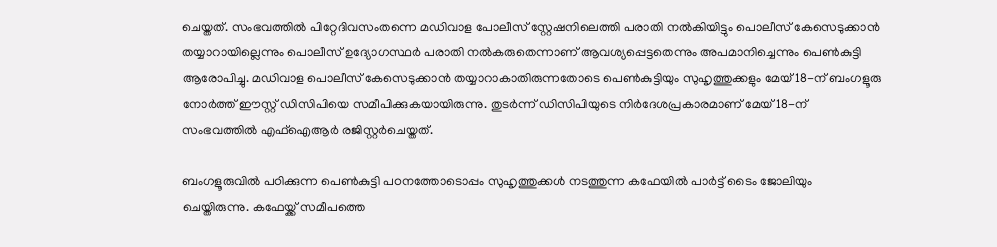ചെയ്തത്. സംഭവത്തില്‍ പിറ്റേദിവസംതന്നെ മഡിവാള പോലീസ് സ്റ്റേഷനിലെത്തി പരാതി നല്‍കിയിട്ടും പൊലീസ് കേസെടുക്കാന്‍ തയ്യാറായില്ലെന്നും പൊലീസ് ഉദ്യോഗസ്ഥര്‍ പരാതി നല്‍കരുതെന്നാണ് ആവശ്യപ്പെട്ടതെന്നും അപമാനിച്ചെന്നും പെണ്‍കുട്ടി ആരോപിച്ചു. മഡിവാള പൊലീസ് കേസെടുക്കാന്‍ തയ്യാറാകാതിരുന്നതോടെ പെണ്‍കുട്ടിയും സുഹൃത്തുക്കളും മേയ് 18-ന് ബംഗളൂരു നോര്‍ത്ത് ഈസ്റ്റ് ഡിസിപിയെ സമീപിക്കുകയായിരുന്നു. തുടര്‍ന്ന് ഡിസിപിയുടെ നിര്‍ദേശപ്രകാരമാണ് മേയ് 18-ന് സംഭവത്തില്‍ എഫ്‌ഐആര്‍ രജിസ്റ്റര്‍ചെയ്തത്.

ബംഗളൂരുവില്‍ പഠിക്കുന്ന പെണ്‍കുട്ടി പഠനത്തോടൊപ്പം സുഹൃത്തുക്കള്‍ നടത്തുന്ന കഫേയില്‍ പാര്‍ട്ട് ടൈം ജോലിയും ചെയ്തിരുന്നു. കഫേയ്ക്ക് സമീപത്തെ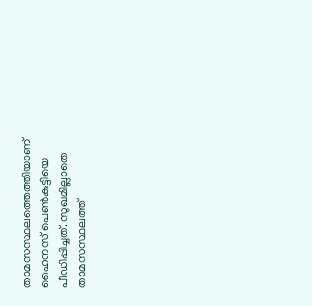താമസസ്ഥലത്തെത്തിയാണ് ഹൈനസ് പെണ്‍കുട്ടിയെ പീഡിപ്പിച്ചത്. സുഖമില്ലാതെ താമസസ്ഥലത്ത്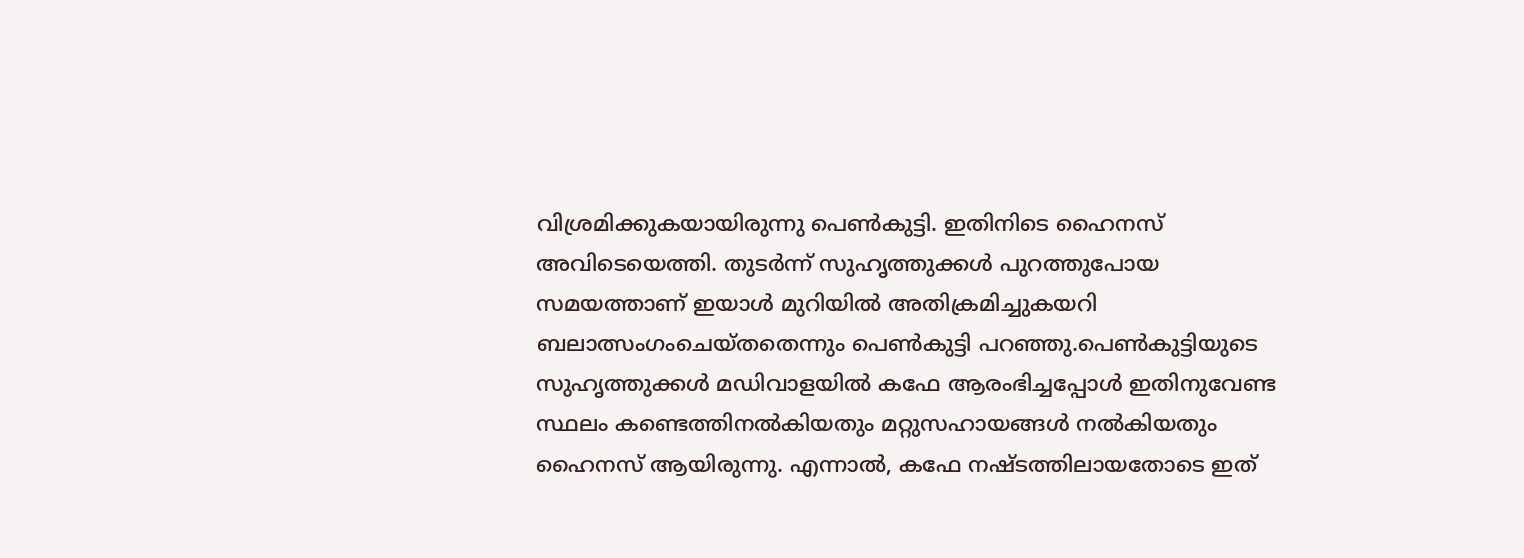വിശ്രമിക്കുകയായിരുന്നു പെണ്‍കുട്ടി. ഇതിനിടെ ഹൈനസ് അവിടെയെത്തി. തുടര്‍ന്ന് സുഹൃത്തുക്കള്‍ പുറത്തുപോയ സമയത്താണ് ഇയാള്‍ മുറിയില്‍ അതിക്രമിച്ചുകയറി ബലാത്സംഗംചെയ്തതെന്നും പെണ്‍കുട്ടി പറഞ്ഞു.പെണ്‍കുട്ടിയുടെ സുഹൃത്തുക്കള്‍ മഡിവാളയില്‍ കഫേ ആരംഭിച്ചപ്പോള്‍ ഇതിനുവേണ്ട സ്ഥലം കണ്ടെത്തിനല്‍കിയതും മറ്റുസഹായങ്ങള്‍ നല്‍കിയതും ഹൈനസ് ആയിരുന്നു. എന്നാല്‍, കഫേ നഷ്ടത്തിലായതോടെ ഇത്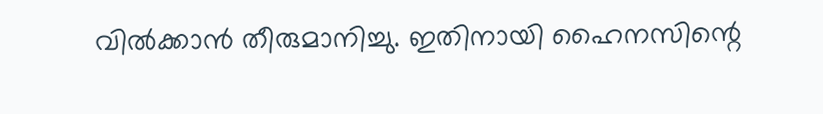വില്‍ക്കാന്‍ തീരുമാനിച്ചു. ഇതിനായി ഹൈനസിന്റെ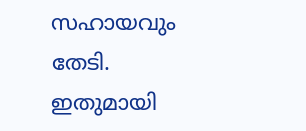സഹായവും തേടി. ഇതുമായി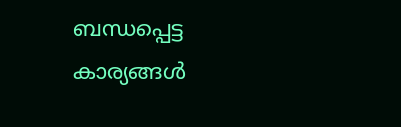ബന്ധപ്പെട്ട കാര്യങ്ങള്‍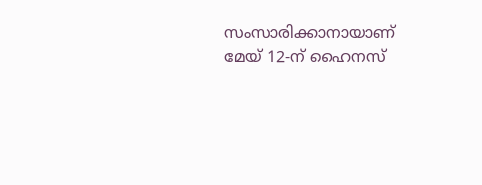സംസാരിക്കാനായാണ് മേയ് 12-ന് ഹൈനസ്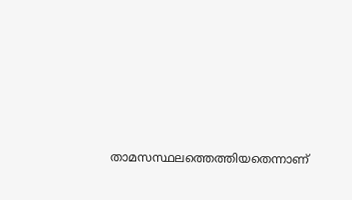താമസസ്ഥലത്തെത്തിയതെന്നാണ്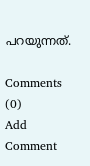പറയുന്നത്.

Comments (0)
Add Comment